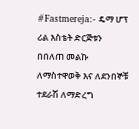#Fastmereja:- ዴማ ሆፕ ሪል እስቴት ድርጅቱን በበለጠ መልኩ ለማስተዋወቅ እና ለደንበኞቹ ተደራሽ ለማድረግ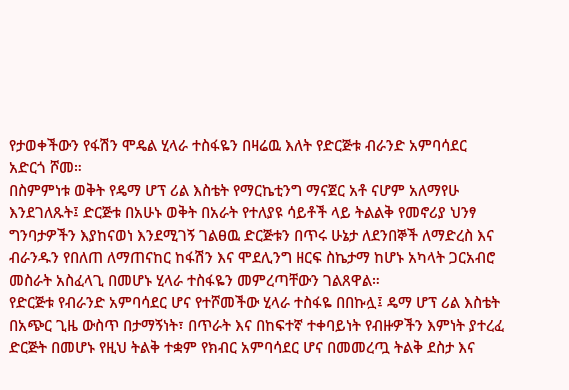የታወቀችውን የፋሽን ሞዴል ሂላራ ተስፋዬን በዛሬዉ እለት የድርጅቱ ብራንድ አምባሳደር አድርጎ ሾመ።
በስምምነቱ ወቅት የዴማ ሆፕ ሪል እስቴት የማርኬቲንግ ማናጀር አቶ ናሆም አለማየሁ እንደገለጹት፤ ድርጅቱ በአሁኑ ወቅት በአራት የተለያዩ ሳይቶች ላይ ትልልቅ የመኖሪያ ህንፃ ግንባታዎችን እያከናወነ እንደሚገኝ ገልፀዉ ድርጅቱን በጥሩ ሁኔታ ለደንበኞች ለማድረስ እና ብራንዱን የበለጠ ለማጠናከር ከፋሽን እና ሞደሊንግ ዘርፍ ስኬታማ ከሆኑ አካላት ጋርአብሮ መስራት አስፈላጊ በመሆኑ ሂላራ ተስፋዬን መምረጣቸውን ገልጸዋል።
የድርጅቱ የብራንድ አምባሳደር ሆና የተሾመችው ሂላራ ተስፋዬ በበኩሏ፤ ዴማ ሆፕ ሪል እስቴት በአጭር ጊዜ ውስጥ በታማኝነት፣ በጥራት እና በከፍተኛ ተቀባይነት የብዙዎችን እምነት ያተረፈ ድርጅት በመሆኑ የዚህ ትልቅ ተቋም የክብር አምባሳደር ሆና በመመረጧ ትልቅ ደስታ እና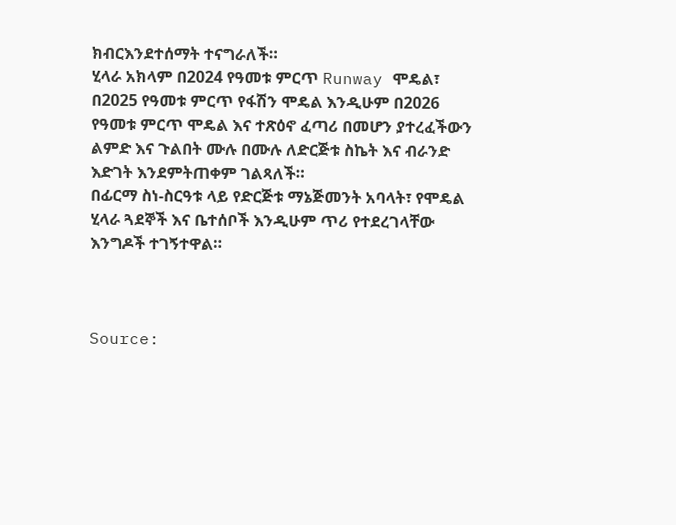ክብርእንደተሰማት ተናግራለች።
ሂላራ አክላም በ2024 የዓመቱ ምርጥ Runway ሞዴል፣ በ2025 የዓመቱ ምርጥ የፋሽን ሞዴል እንዲሁም በ2026 የዓመቱ ምርጥ ሞዴል እና ተጽዕኖ ፈጣሪ በመሆን ያተረፈችውን ልምድ እና ጉልበት ሙሉ በሙሉ ለድርጅቱ ስኬት እና ብራንድ እድገት እንደምትጠቀም ገልጻለች።
በፊርማ ስነ-ስርዓቱ ላይ የድርጅቱ ማኔጅመንት አባላት፣ የሞዴል ሂላራ ጓደኞች እና ቤተሰቦች እንዲሁም ጥሪ የተደረገላቸው እንግዶች ተገኝተዋል።



Source: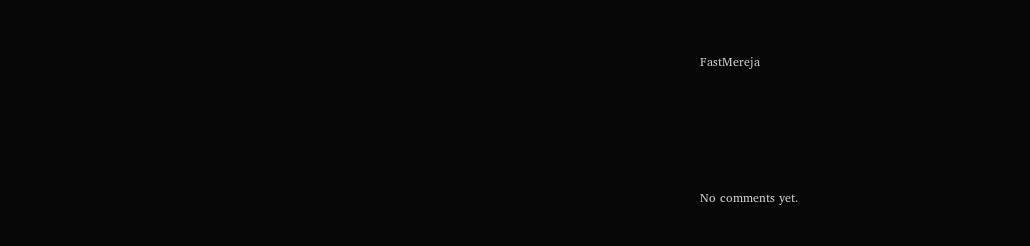FastMereja








No comments yet.